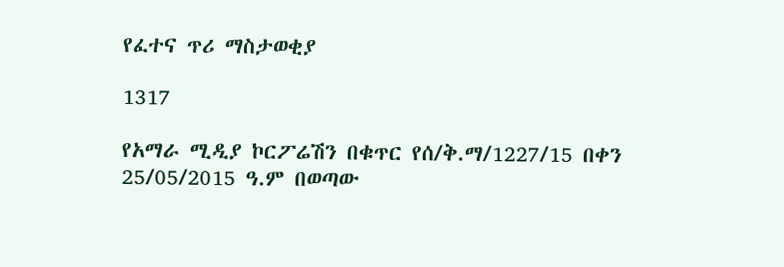የፈተና ጥሪ ማስታወቂያ

1317

የአማራ ሚዲያ ኮርፖሬሽን በቁጥር የሰ/ቅ.ማ/1227/15 በቀን 25/05/2015 ዓ.ም በወጣው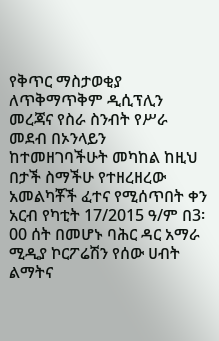የቅጥር ማስታወቂያ ለጥቅማጥቅም ዲሲፕሊን መረጃና የስራ ስንብት የሥራ መደብ በኦንላይን ከተመዘገባችሁት መካከል ከዚህ በታች ስማችሁ የተዘረዘረው አመልካቾች ፈተና የሚሰጥበት ቀን አርብ የካቲት 17/2015 ዓ/ም በ3፡00 ሰት በመሆኑ ባሕር ዳር አማራ ሚዲያ ኮርፖሬሽን የሰው ሀብት ልማትና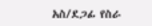አስ/ደጋፊ የስራ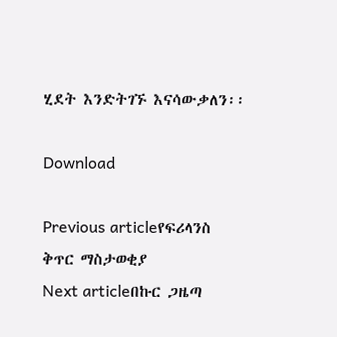ሂደት እንድትገኙ እናሳውቃለን፡፡

Download

Previous articleየፍሪላንስ ቅጥር ማስታወቂያ
Next articleበኩር ጋዜጣ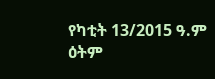የካቲት 13/2015 ዓ.ም ዕትም